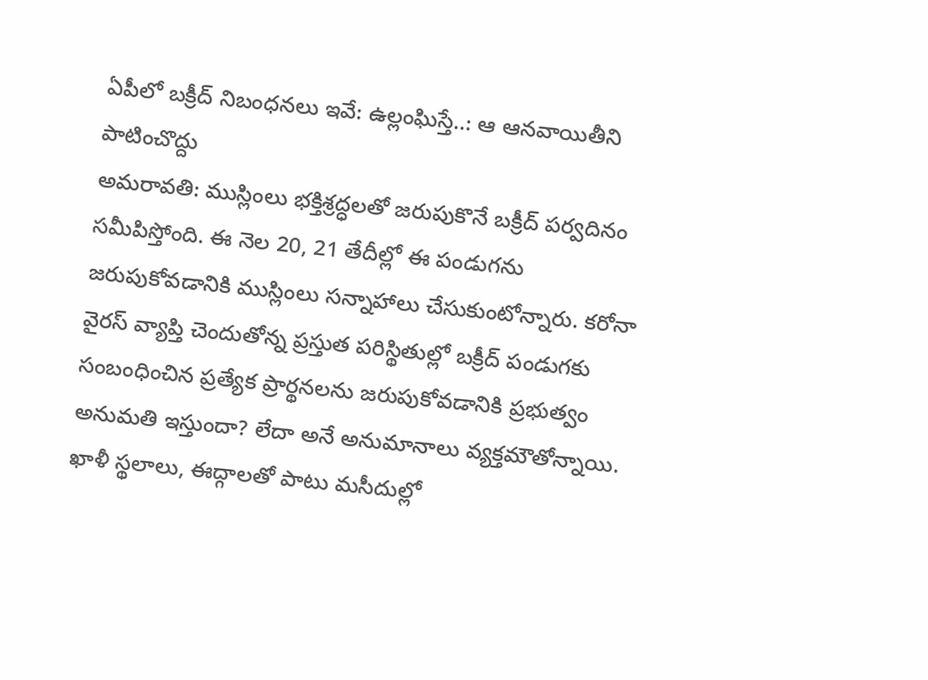ఏపీలో బక్రీద్ నిబంధనలు ఇవే: ఉల్లంఘిస్తే..: ఆ ఆనవాయితీని పాటించొద్దు
అమరావతి: ముస్లింలు భక్తిశ్రద్ధలతో జరుపుకొనే బక్రీద్ పర్వదినం సమీపిస్తోంది. ఈ నెల 20, 21 తేదీల్లో ఈ పండుగను జరుపుకోవడానికి ముస్లింలు సన్నాహాలు చేసుకుంటోన్నారు. కరోనా వైరస్ వ్యాప్తి చెందుతోన్న ప్రస్తుత పరిస్థితుల్లో బక్రీద్ పండుగకు సంబంధించిన ప్రత్యేక ప్రార్థనలను జరుపుకోవడానికి ప్రభుత్వం అనుమతి ఇస్తుందా? లేదా అనే అనుమానాలు వ్యక్తమౌతోన్నాయి. ఖాళీ స్థలాలు, ఈద్గాలతో పాటు మసీదుల్లో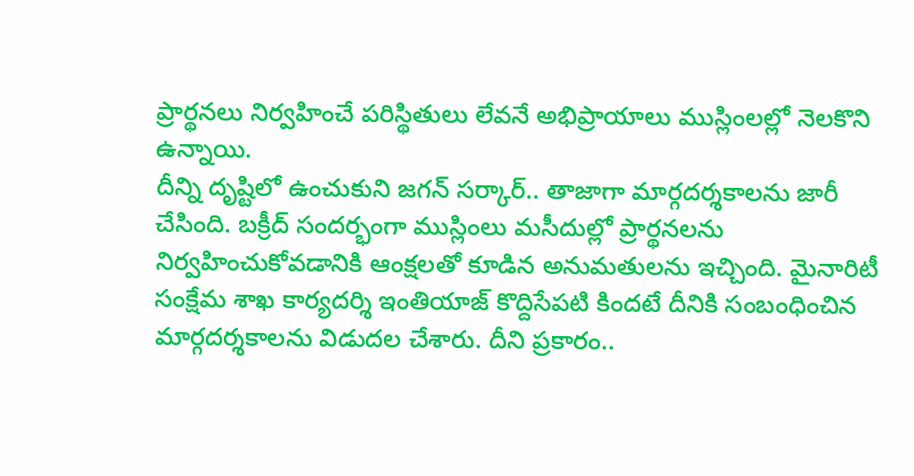ప్రార్థనలు నిర్వహించే పరిస్థితులు లేవనే అభిప్రాయాలు ముస్లింలల్లో నెలకొని ఉన్నాయి.
దీన్ని దృష్టిలో ఉంచుకుని జగన్ సర్కార్.. తాజాగా మార్గదర్శకాలను జారీ చేసింది. బక్రీద్ సందర్భంగా ముస్లింలు మసీదుల్లో ప్రార్థనలను నిర్వహించుకోవడానికి ఆంక్షలతో కూడిన అనుమతులను ఇచ్చింది. మైనారిటీ సంక్షేమ శాఖ కార్యదర్శి ఇంతియాజ్ కొద్దిసేపటి కిందటే దీనికి సంబంధించిన మార్గదర్శకాలను విడుదల చేశారు. దీని ప్రకారం..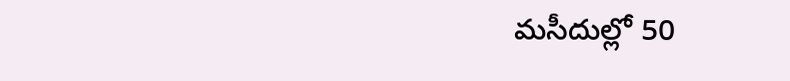మసీదుల్లో 50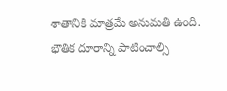శాతానికి మాత్రమే అనుమతి ఉంది. భౌతిక దూరాన్ని పాటించాల్సి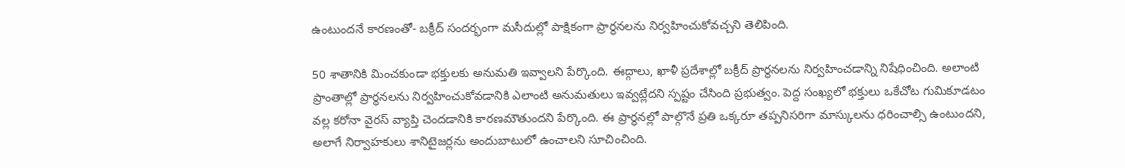ఉంటుందనే కారణంతో- బక్రీద్ సందర్భంగా మసీదుల్లో పాక్షికంగా ప్రార్థనలను నిర్వహించుకోవచ్చని తెలిపింది.

50 శాతానికి మించకుండా భక్తులకు అనుమతి ఇవ్వాలని పేర్కొంది. ఈద్గాలు, ఖాళీ ప్రదేశాల్లో బక్రీద్ ప్రార్థనలను నిర్వహించడాన్ని నిషేధించింది. అలాంటి ప్రాంతాల్లో ప్రార్థనలను నిర్వహించుకోవడానికి ఎలాంటి అనుమతులు ఇవ్వట్లేదని స్పష్టం చేసింది ప్రభుత్వం. పెద్ద సంఖ్యలో భక్తులు ఒకేచోట గుమికూడటం వల్ల కరోనా వైరస్ వ్యాప్తి చెందడానికి కారణమౌతుందని పేర్కొంది. ఈ ప్రార్థనల్లో పాల్గొనే ప్రతి ఒక్కరూ తప్పనిసరిగా మాస్కులను ధరించాల్సి ఉంటుందని, అలాగే నిర్వాహకులు శానిటైజర్లను అందుబాటులో ఉంచాలని సూచించింది.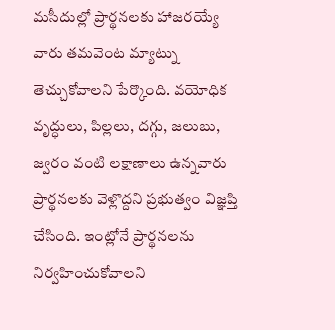మసీదుల్లో ప్రార్థనలకు హాజరయ్యే వారు తమవెంట మ్యాట్ను తెచ్చుకోవాలని పేర్కొంది. వయోధిక వృద్ధులు, పిల్లలు, దగ్గు, జలుబు, జ్వరం వంటి లక్షాణాలు ఉన్నవారు ప్రార్థనలకు వెళ్లొద్దని ప్రభుత్వం విజ్ఞప్తి చేసింది. ఇంట్లోనే ప్రార్థనలను నిర్వహించుకోవాలని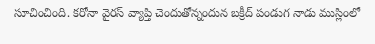సూచించింది. కరోనా వైరస్ వ్యాప్తి చెందుతోన్నందున బక్రీద్ పండుగ నాడు ముస్లింలో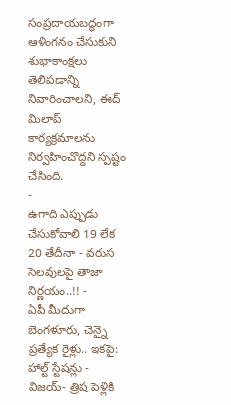సంప్రదాయబద్ధంగా ఆళింగనం చేసుకుని శుభాకాంక్షలు తెలిపడాన్ని నివారించాలని, ఈద్ మిలాప్ కార్యక్రమాలను నిర్వహించొద్దని స్పష్టం చేసింది.
-
ఉగాది ఎప్పుడు చేసుకోవాలి 19 లేక 20 తేదీనా - వరుస సెలవులపై తాజా నిర్ణయం..!! -
ఏపీ మీదుగా బెంగళూరు, చెన్నై ప్రత్యేక రైళ్లు.. ఇకపై: హాల్ట్ స్టేషన్లు -
విజయ్- త్రిష పెళ్లికి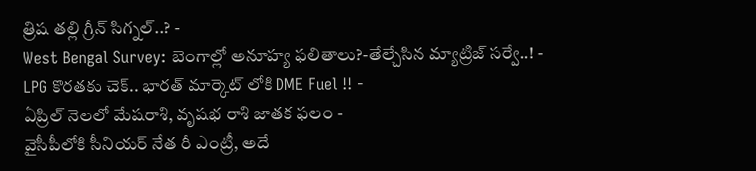త్రిష తల్లి గ్రీన్ సిగ్నల్..? -
West Bengal Survey: బెంగాల్లో అనూహ్య ఫలితాలు?-తేల్చేసిన మ్యాట్రిజ్ సర్వే..! -
LPG కొరతకు చెక్.. భారత్ మార్కెట్ లోకి DME Fuel !! -
ఏప్రిల్ నెలలో మేషరాశి, వృషభ రాశి జాతక ఫలం -
వైసీపీలోకి సీనియర్ నేత రీ ఎంట్రీ, అదే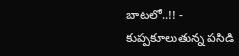బాటలో..!! -
కుప్పకూలుతున్న పసిడి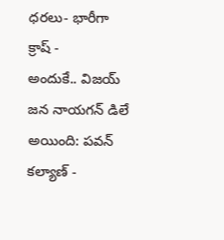ధరలు- భారీగా క్రాష్ -
అందుకే.. విజయ్ జన నాయగన్ డిలే అయింది: పవన్ కల్యాణ్ -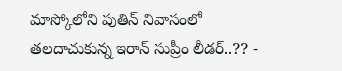మాస్కోలోని పుతిన్ నివాసంలో తలదాచుకున్న ఇరాన్ సుప్రీం లీడర్..?? -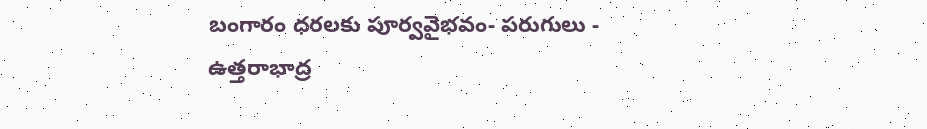బంగారం ధరలకు పూర్వవైభవం- పరుగులు -
ఉత్తరాభాద్ర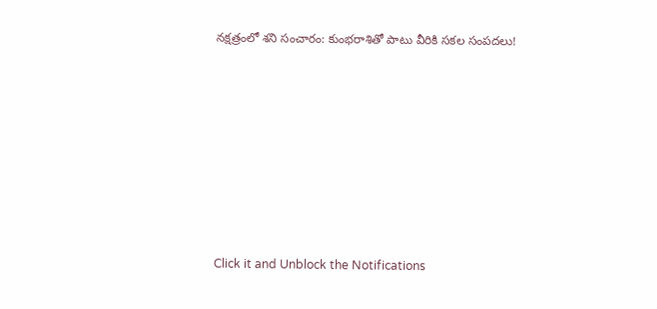నక్షత్రంలో శని సంచారం: కుంభరాశితో పాటు వీరికి సకల సంపదలు!












Click it and Unblock the Notifications